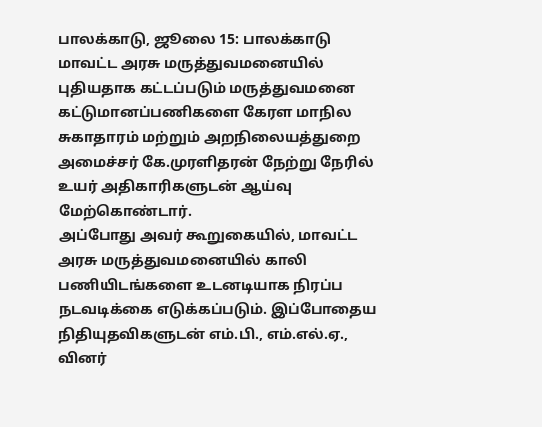பாலக்காடு, ஜூலை 15: பாலக்காடு மாவட்ட அரசு மருத்துவமனையில் புதியதாக கட்டப்படும் மருத்துவமனை கட்டுமானப்பணிகளை கேரள மாநில சுகாதாரம் மற்றும் அறநிலையத்துறை அமைச்சர் கே.முரளிதரன் நேற்று நேரில் உயர் அதிகாரிகளுடன் ஆய்வு மேற்கொண்டார்.
அப்போது அவர் கூறுகையில், மாவட்ட அரசு மருத்துவமனையில் காலி பணியிடங்களை உடனடியாக நிரப்ப நடவடிக்கை எடுக்கப்படும். இப்போதைய நிதியுதவிகளுடன் எம்.பி., எம்.எல்.ஏ., வினர்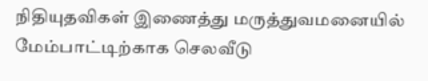நிதியுதவிகள் இணைத்து மருத்துவமனையில் மேம்பாட்டிற்காக செலவீடு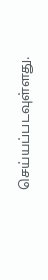செய்யப்படவுள்ளது.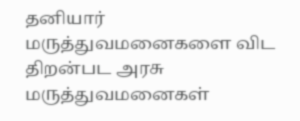தனியார் மருத்துவமனைகளை விட திறன்பட அரசு மருத்துவமனைகள்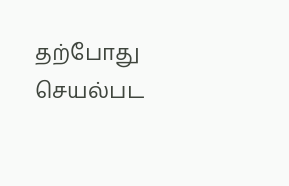தற்போது செயல்பட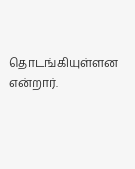தொடங்கியுள்ளன என்றார்.